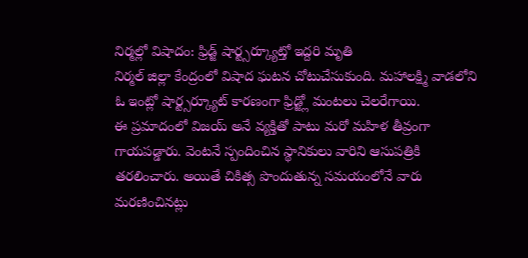నిర్మల్లో విషాదం: ఫ్రిడ్జ్ షార్ట్సర్క్యూట్తో ఇద్దరి మృతి
నిర్మల్ జిల్లా కేంద్రంలో విషాద ఘటన చోటుచేసుకుంది. మహాలక్ష్మి వాడలోని ఓ ఇంట్లో షార్ట్సర్క్యూట్ కారణంగా ఫ్రిడ్జ్లో మంటలు చెలరేగాయి.
ఈ ప్రమాదంలో విజయ్ అనే వ్యక్తితో పాటు మరో మహిళ తీవ్రంగా గాయపడ్డారు. వెంటనే స్పందించిన స్థానికులు వారిని ఆసుపత్రికి తరలించారు. అయితే చికిత్స పొందుతున్న సమయంలోనే వారు మరణించినట్లు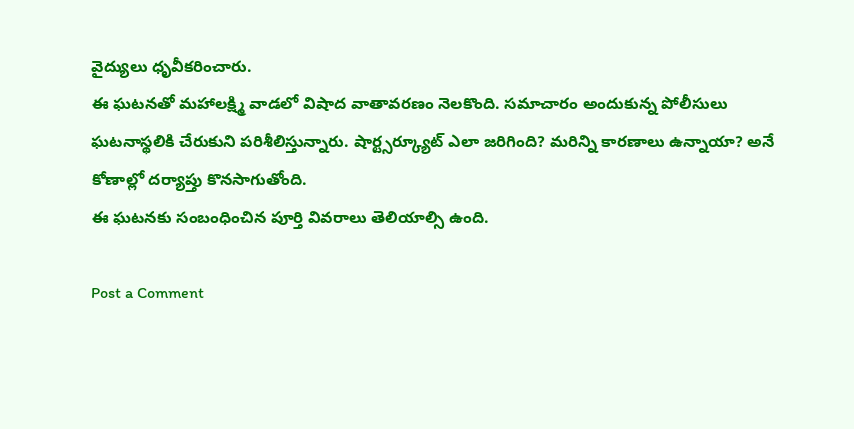వైద్యులు ధృవీకరించారు.
ఈ ఘటనతో మహాలక్ష్మి వాడలో విషాద వాతావరణం నెలకొంది. సమాచారం అందుకున్న పోలీసులు ఘటనాస్థలికి చేరుకుని పరిశీలిస్తున్నారు. షార్ట్సర్క్యూట్ ఎలా జరిగింది? మరిన్ని కారణాలు ఉన్నాయా? అనే కోణాల్లో దర్యాప్తు కొనసాగుతోంది.
ఈ ఘటనకు సంబంధించిన పూర్తి వివరాలు తెలియాల్సి ఉంది.

Post a Comment